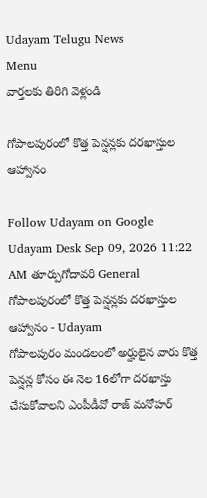Udayam Telugu News
Menu
వార్తలకు తిరిగి వెళ్లండి

గోపాలపురంలో కొత్త పెన్షన్లకు దరఖాస్తుల ఆహ్వానం

Follow Udayam on Google
Udayam Desk Sep 09, 2026 11:22 AM తూర్పుగోదావరి General
గోపాలపురంలో కొత్త పెన్షన్లకు దరఖాస్తుల ఆహ్వానం - Udayam
గోపాలపురం మండలంలో అర్హులైన వారు కొత్త పెన్షన్ల కోసం ఈ నెల 16లోగా దరఖాస్తు చేసుకోవాలని ఎంపీడీవో రాజ్‌ మనోహర్‌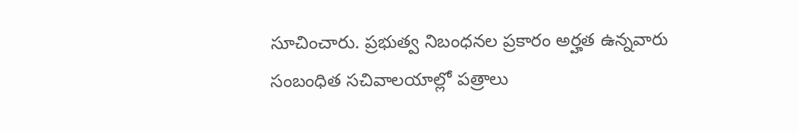సూచించారు. ప్రభుత్వ నిబంధనల ప్రకారం అర్హత ఉన్నవారు సంబంధిత సచివాలయాల్లో పత్రాలు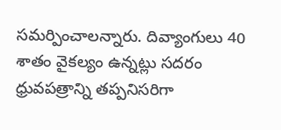సమర్పించాలన్నారు. దివ్యాంగులు 40 శాతం వైకల్యం ఉన్నట్లు సదరం ధ్రువపత్రాన్ని తప్పనిసరిగా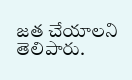జత చేయాలని తెలిపారు.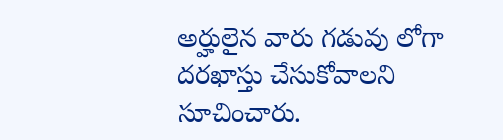అర్హులైన వారు గడువు లోగా దరఖాస్తు చేసుకోవాలని సూచించారు.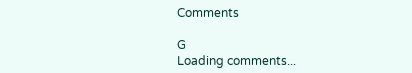Comments

G
Loading comments...